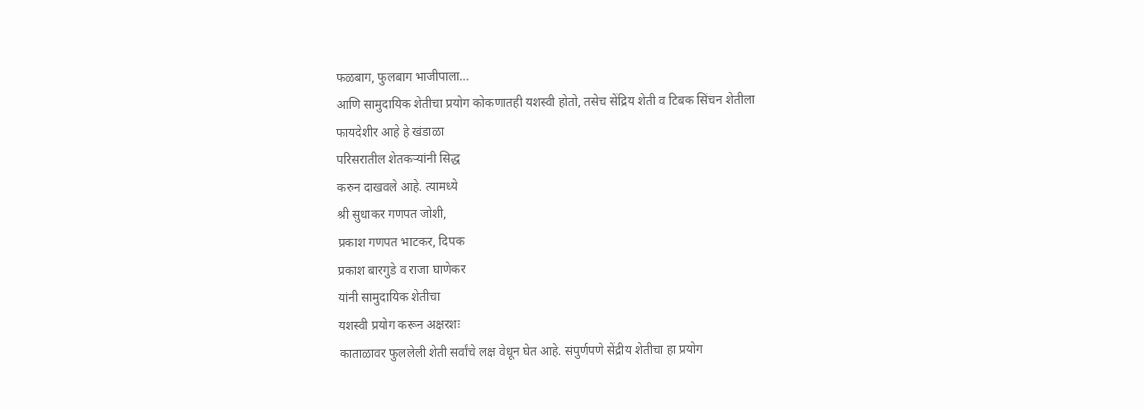फळबाग, फुलबाग भाजीपाला…
आणि सामुदायिक शेतीचा प्रयोग कोकणातही यशस्वी होतो, तसेच सेंद्रिय शेती व टिबक सिंचन शेतीला
फायदेशीर आहे हे खंडाळा
परिसरातील शेतकऱ्यांनी सिद्ध
करुन दाखवले आहे. त्यामध्ये
श्री सुधाकर गणपत जोशी,
प्रकाश गणपत भाटकर, दिपक
प्रकाश बारगुडे व राजा घाणेकर
यांनी सामुदायिक शेतीचा
यशस्वी प्रयोग करून अक्षरशः
काताळावर फुललेली शेती सर्वांचे लक्ष वेधून घेत आहे. संपुर्णपणे सेंद्रीय शेतीचा हा प्रयोग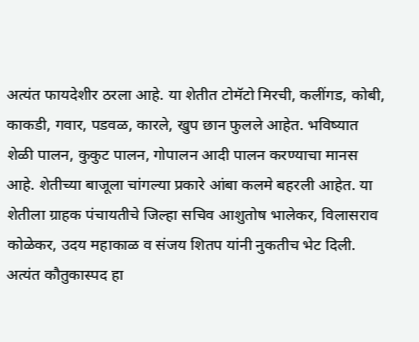अत्यंत फायदेशीर ठरला आहे. या शेतीत टोमॅटो मिरची, कलींगड, कोबी, काकडी, गवार, पडवळ, कारले, खुप छान फुलले आहेत. भविष्यात शेळी पालन, कुकुट पालन, गोपालन आदी पालन करण्याचा मानस आहे. शेतीच्या बाजूला चांगल्या प्रकारे आंबा कलमे बहरली आहेत. या शेतीला ग्राहक पंचायतीचे जिल्हा सचिव आशुतोष भालेकर, विलासराव कोळेकर, उदय महाकाळ व संजय शितप यांनी नुकतीच भेट दिली. अत्यंत कौतुकास्पद हा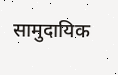सामुदायिक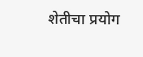शेतीचा प्रयोग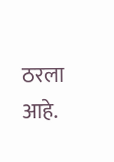ठरला आहे.